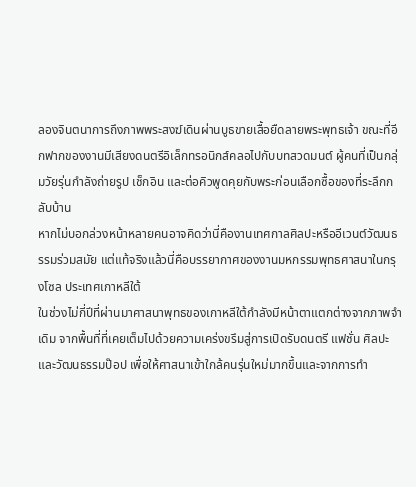ลองจินตนาการถึงภาพพระสงฆ์เดินผ่านบูธขายเสื้อยืดลายพระพุทธเจ้า ขณะที่อีกฟากของงานมีเสียงดนตรีอิเล็กทรอนิกส์คลอไปกับบทสวดมนต์ ผู้คนที่เป็นกลุ่มวัยรุ่นกำลังถ่ายรูป เช็กอิน และต่อคิวพูดคุยกับพระก่อนเลือกซื้อของที่ระลึกกลับบ้าน
หากไม่บอกล่วงหน้าหลายคนอาจคิดว่านี่คืองานเทศกาลศิลปะหรืออีเวนต์วัฒนธรรมร่วมสมัย แต่แท้จริงแล้วนี่คือบรรยากาศของงานมหกรรมพุทธศาสนาในกรุงโซล ประเทศเกาหลีใต้
ในช่วงไม่กี่ปีที่ผ่านมาศาสนาพุทธของเกาหลีใต้กำลังมีหน้าตาแตกต่างจากภาพจำเดิม จากพื้นที่ที่เคยเต็มไปด้วยความเคร่งขรึมสู่การเปิดรับดนตรี แฟชั่น ศิลปะ และวัฒนธรรมป๊อป เพื่อให้ศาสนาเข้าใกล้คนรุ่นใหม่มากขึ้นและจากการทำ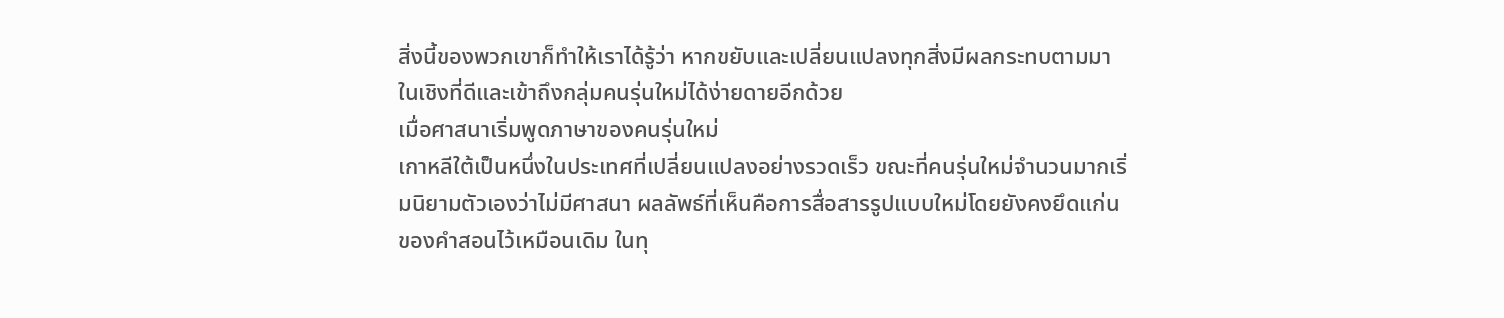สิ่งนี้ของพวกเขาก็ทำให้เราได้รู้ว่า หากขยับและเปลี่ยนแปลงทุกสิ่งมีผลกระทบตามมาในเชิงที่ดีและเข้าถึงกลุ่มคนรุ่นใหม่ได้ง่ายดายอีกด้วย
เมื่อศาสนาเริ่มพูดภาษาของคนรุ่นใหม่
เกาหลีใต้เป็นหนึ่งในประเทศที่เปลี่ยนแปลงอย่างรวดเร็ว ขณะที่คนรุ่นใหม่จำนวนมากเริ่มนิยามตัวเองว่าไม่มีศาสนา ผลลัพธ์ที่เห็นคือการสื่อสารรูปแบบใหม่โดยยังคงยึดแก่นของคำสอนไว้เหมือนเดิม ในทุ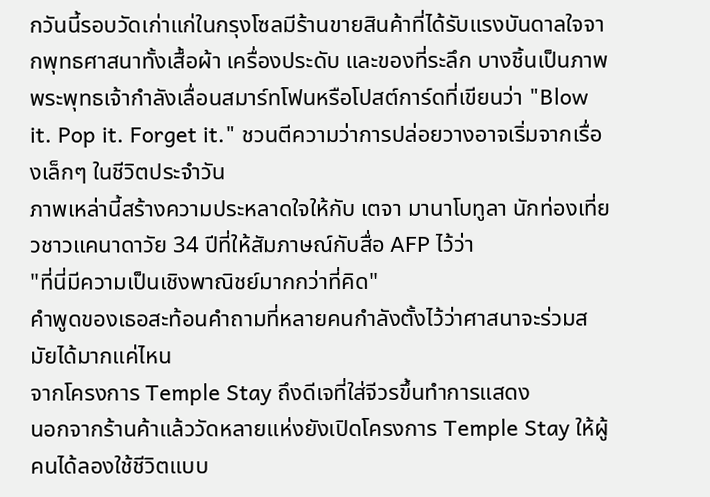กวันนี้รอบวัดเก่าแก่ในกรุงโซลมีร้านขายสินค้าที่ได้รับแรงบันดาลใจจากพุทธศาสนาทั้งเสื้อผ้า เครื่องประดับ และของที่ระลึก บางชิ้นเป็นภาพพระพุทธเจ้ากำลังเลื่อนสมาร์ทโฟนหรือโปสต์การ์ดที่เขียนว่า "Blow it. Pop it. Forget it." ชวนตีความว่าการปล่อยวางอาจเริ่มจากเรื่องเล็กๆ ในชีวิตประจำวัน
ภาพเหล่านี้สร้างความประหลาดใจให้กับ เตจา มานาโบทูลา นักท่องเที่ยวชาวแคนาดาวัย 34 ปีที่ให้สัมภาษณ์กับสื่อ AFP ไว้ว่า
"ที่นี่มีความเป็นเชิงพาณิชย์มากกว่าที่คิด"
คำพูดของเธอสะท้อนคำถามที่หลายคนกำลังตั้งไว้ว่าศาสนาจะร่วมสมัยได้มากแค่ไหน
จากโครงการ Temple Stay ถึงดีเจที่ใส่จีวรขึ้นทำการแสดง
นอกจากร้านค้าแล้ววัดหลายแห่งยังเปิดโครงการ Temple Stay ให้ผู้คนได้ลองใช้ชีวิตแบบ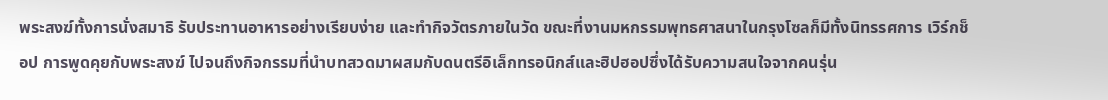พระสงฆ์ทั้งการนั่งสมาธิ รับประทานอาหารอย่างเรียบง่าย และทำกิจวัตรภายในวัด ขณะที่งานมหกรรมพุทธศาสนาในกรุงโซลก็มีทั้งนิทรรศการ เวิร์กช็อป การพูดคุยกับพระสงฆ์ ไปจนถึงกิจกรรมที่นำบทสวดมาผสมกับดนตรีอิเล็กทรอนิกส์และฮิปฮอปซึ่งได้รับความสนใจจากคนรุ่น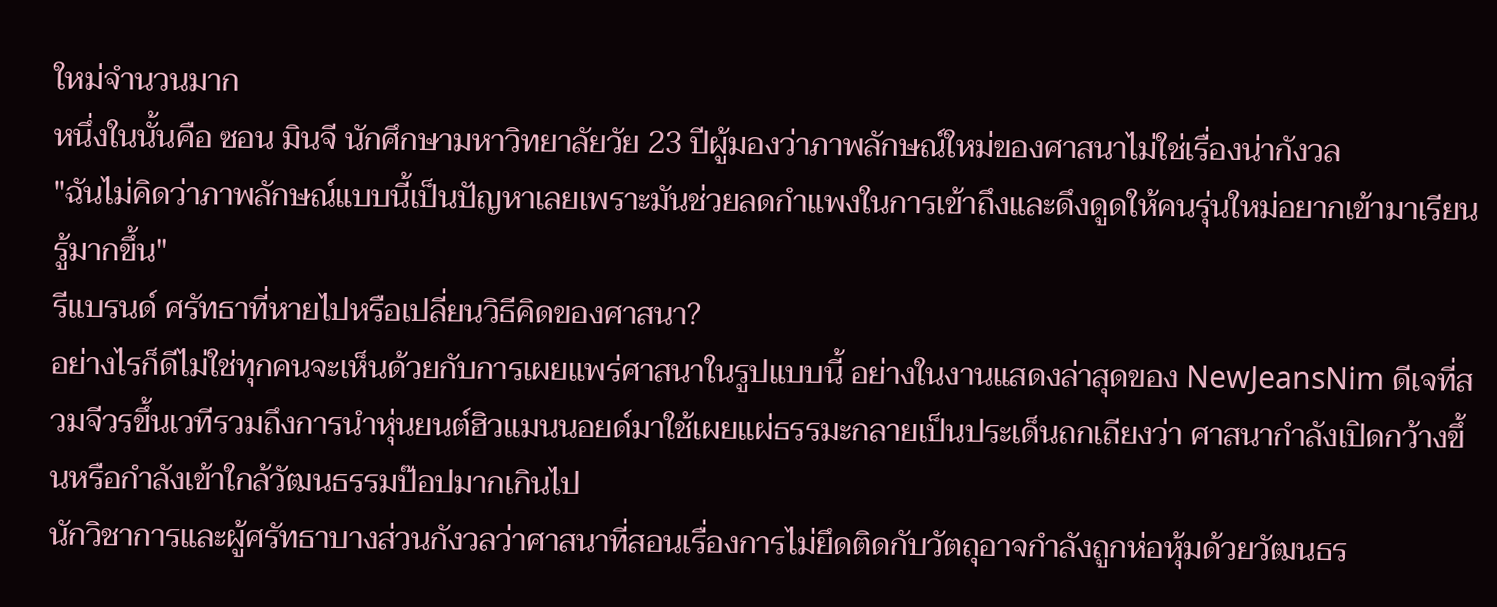ใหม่จำนวนมาก
หนึ่งในนั้นคือ ซอน มินจี นักศึกษามหาวิทยาลัยวัย 23 ปีผู้มองว่าภาพลักษณ์ใหม่ของศาสนาไม่ใช่เรื่องน่ากังวล
"ฉันไม่คิดว่าภาพลักษณ์แบบนี้เป็นปัญหาเลยเพราะมันช่วยลดกำแพงในการเข้าถึงและดึงดูดให้คนรุ่นใหม่อยากเข้ามาเรียนรู้มากขึ้น"
รีแบรนด์ ศรัทธาที่หายไปหรือเปลี่ยนวิธีคิดของศาสนา?
อย่างไรก็ดีไม่ใช่ทุกคนจะเห็นด้วยกับการเผยแพร่ศาสนาในรูปแบบนี้ อย่างในงานแสดงล่าสุดของ NewJeansNim ดีเจที่สวมจีวรขึ้นเวทีรวมถึงการนำหุ่นยนต์ฮิวแมนนอยด์มาใช้เผยแผ่ธรรมะกลายเป็นประเด็นถกเถียงว่า ศาสนากำลังเปิดกว้างขึ้นหรือกำลังเข้าใกล้วัฒนธรรมป๊อปมากเกินไป
นักวิชาการและผู้ศรัทธาบางส่วนกังวลว่าศาสนาที่สอนเรื่องการไม่ยึดติดกับวัตถุอาจกำลังถูกห่อหุ้มด้วยวัฒนธร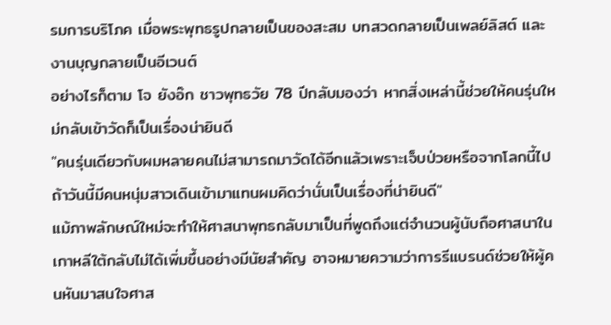รมการบริโภค เมื่อพระพุทธรูปกลายเป็นของสะสม บทสวดกลายเป็นเพลย์ลิสต์ และงานบุญกลายเป็นอีเวนต์
อย่างไรก็ตาม โจ ยังอ๊ก ชาวพุทธวัย 78 ปีกลับมองว่า หากสิ่งเหล่านี้ช่วยให้คนรุ่นใหม่กลับเข้าวัดก็เป็นเรื่องน่ายินดี
"คนรุ่นเดียวกับผมหลายคนไม่สามารถมาวัดได้อีกแล้วเพราะเจ็บป่วยหรือจากโลกนี้ไป ถ้าวันนี้มีคนหนุ่มสาวเดินเข้ามาแทนผมคิดว่านั่นเป็นเรื่องที่น่ายินดี"
แม้ภาพลักษณ์ใหม่จะทำให้ศาสนาพุทธกลับมาเป็นที่พูดถึงแต่จำนวนผู้นับถือศาสนาในเกาหลีใต้กลับไม่ได้เพิ่มขึ้นอย่างมีนัยสำคัญ อาจหมายความว่าการรีแบรนด์ช่วยให้ผู้คนหันมาสนใจศาส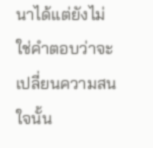นาได้แต่ยังไม่ใช่คำตอบว่าจะเปลี่ยนความสนใจนั้น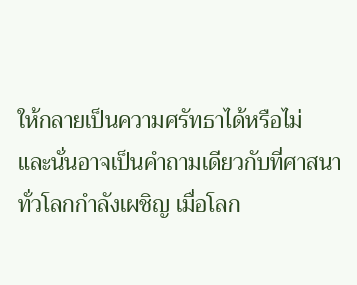ให้กลายเป็นความศรัทธาได้หรือไม่
และนั่นอาจเป็นคำถามเดียวกับที่ศาสนาทั่วโลกกำลังเผชิญ เมื่อโลก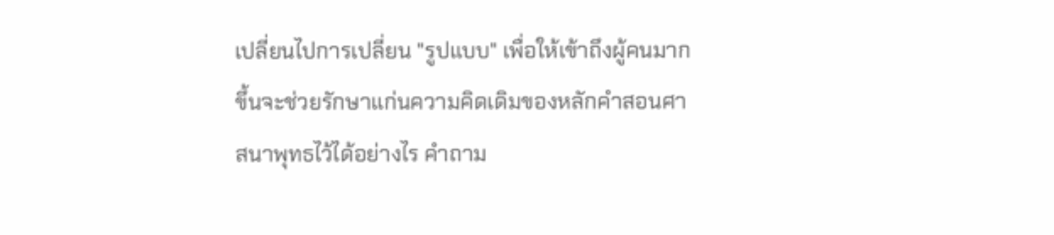เปลี่ยนไปการเปลี่ยน "รูปแบบ" เพื่อให้เข้าถึงผู้คนมากขึ้นจะช่วยรักษาแก่นความคิดเดิมของหลักคำสอนศาสนาพุทธไว้ได้อย่างไร คำถาม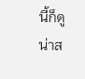นี้ก็ดูน่าส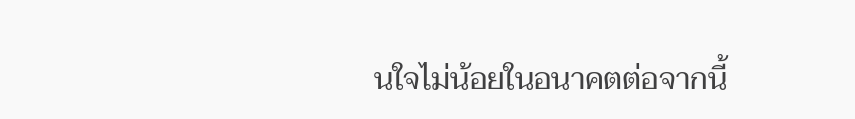นใจไม่น้อยในอนาคตต่อจากนี้